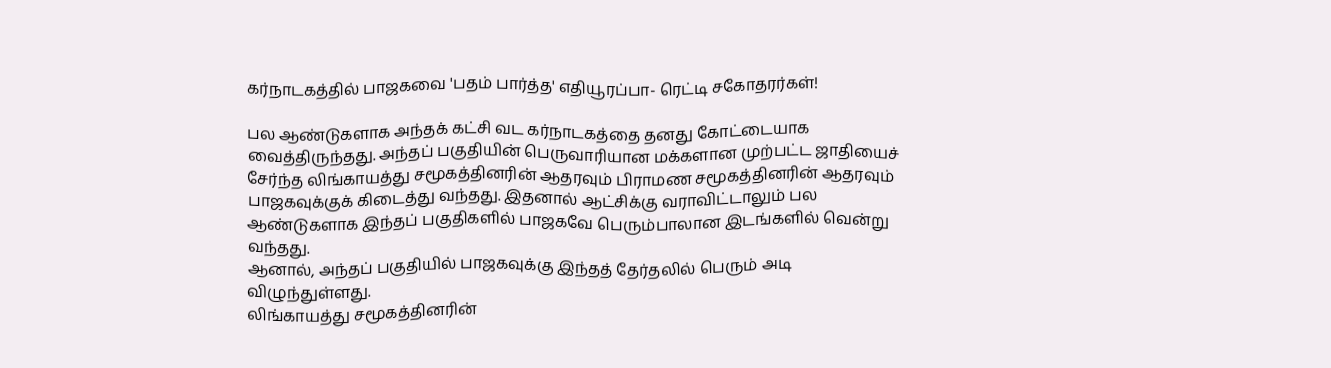கர்நாடகத்தில் பாஜகவை 'பதம் பார்த்த' எதியூரப்பா- ரெட்டி சகோதரர்கள்!

பல ஆண்டுகளாக அந்தக் கட்சி வட கர்நாடகத்தை தனது கோட்டையாக வைத்திருந்தது. அந்தப் பகுதியின் பெருவாரியான மக்களான முற்பட்ட ஜாதியைச் சேர்ந்த லிங்காயத்து சமூகத்தினரின் ஆதரவும் பிராமண சமூகத்தினரின் ஆதரவும் பாஜகவுக்குக் கிடைத்து வந்தது. இதனால் ஆட்சிக்கு வராவிட்டாலும் பல ஆண்டுகளாக இந்தப் பகுதிகளில் பாஜகவே பெரும்பாலான இடங்களில் வென்று வந்தது.
ஆனால், அந்தப் பகுதியில் பாஜகவுக்கு இந்தத் தேர்தலில் பெரும் அடி விழுந்துள்ளது.
லிங்காயத்து சமூகத்தினரின்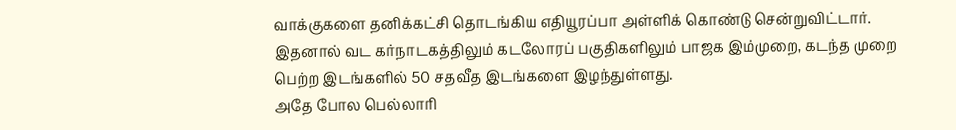வாக்குகளை தனிக்கட்சி தொடங்கிய எதியூரப்பா அள்ளிக் கொண்டு சென்றுவிட்டார்.
இதனால் வட கர்நாடகத்திலும் கடலோரப் பகுதிகளிலும் பாஜக இம்முறை, கடந்த முறை பெற்ற இடங்களில் 50 சதவீத இடங்களை இழந்துள்ளது.
அதே போல பெல்லாரி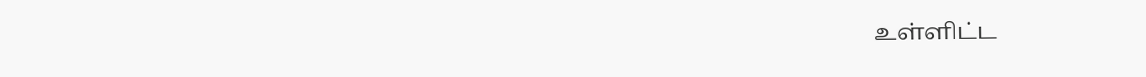உள்ளிட்ட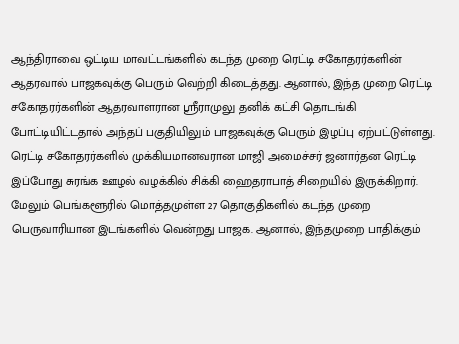ஆந்திராவை ஒட்டிய மாவட்டங்களில் கடந்த முறை ரெட்டி சகோதரர்களின் ஆதரவால் பாஜகவுக்கு பெரும் வெற்றி கிடைத்தது. ஆனால், இந்த முறை ரெட்டி சகோதரர்களின் ஆதரவாளரான ஸ்ரீராமுலு தனிக் கட்சி தொடங்கி போட்டியிட்டதால் அந்தப் பகுதியிலும் பாஜகவுக்கு பெரும் இழப்பு ஏற்பட்டுள்ளது.
ரெட்டி சகோதரர்களில் முக்கியமானவரான மாஜி அமைச்சர் ஜனார்தன ரெட்டி இப்போது சுரங்க ஊழல் வழக்கில் சிக்கி ஹைதராபாத் சிறையில் இருக்கிறார்.
மேலும் பெங்களூரில் மொத்தமுள்ள 27 தொகுதிகளில் கடந்த முறை பெருவாரியான இடங்களில் வென்றது பாஜக. ஆனால், இந்தமுறை பாதிக்கும்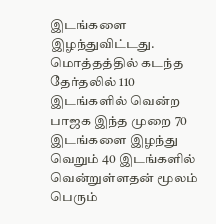இடங்களை இழந்துவிட்டது.
மொத்தத்தில் கடந்த தேர்தலில் 110 இடங்களில் வென்ற பாஜக இந்த முறை 70 இடங்களை இழந்து வெறும் 40 இடங்களில் வென்றுள்ளதன் மூலம் பெரும்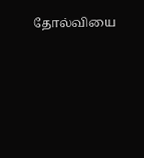தோல்வியை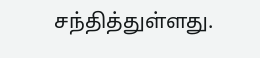சந்தித்துள்ளது.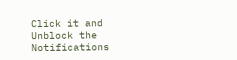Click it and Unblock the Notifications